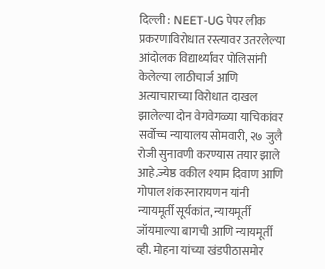दिल्ली : NEET-UG पेपर लीक प्रकरणाविरोधात रस्त्यावर उतरलेल्या आंदोलक विद्यार्थ्यांवर पोलिसांनी केलेल्या लाठीचार्ज आणि अत्याचाराच्या विरोधात दाखल झालेल्या दोन वेगवेगळ्या याचिकांवर सर्वोच्च न्यायालय सोमवारी, २७ जुलै रोजी सुनावणी करण्यास तयार झाले आहे.ज्येष्ठ वकील श्याम दिवाण आणि गोपाल शंकरनारायणन यांनी न्यायमूर्ती सूर्यकांत, न्यायमूर्ती जॉयमाल्या बागची आणि न्यायमूर्ती व्ही. मोहना यांच्या खंडपीठासमोर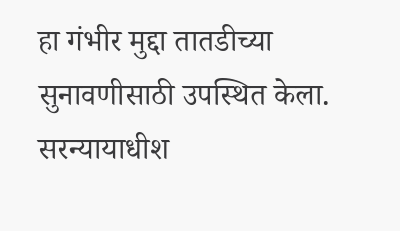हा गंभीर मुद्दा तातडीच्या सुनावणीसाठी उपस्थित केला.
सरन्यायाधीश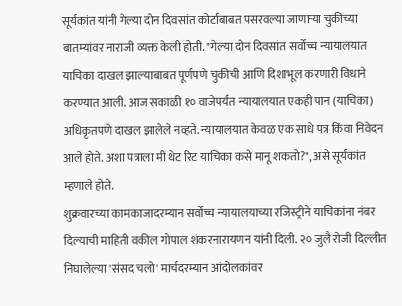सूर्यकांत यांनी गेल्या दोन दिवसांत कोर्टाबाबत पसरवल्या जाणाऱ्या चुकीच्या बातम्यांवर नाराजी व्यक्त केली होती. "गेल्या दोन दिवसांत सर्वोच्च न्यायालयात याचिका दाखल झाल्याबाबत पूर्णपणे चुकीची आणि दिशाभूल करणारी विधाने करण्यात आली. आज सकाळी १० वाजेपर्यंत न्यायालयात एकही पान (याचिका) अधिकृतपणे दाखल झालेले नव्हते. न्यायालयात केवळ एक साधे पत्र किंवा निवेदन आले होते. अशा पत्राला मी थेट रिट याचिका कसे मानू शकतो?", असे सूर्यकांत म्हणाले होते.
शुक्रवारच्या कामकाजादरम्यान सर्वोच्च न्यायालयाच्या रजिस्ट्रीने याचिकांना नंबर दिल्याची माहिती वकील गोपाल शंकरनारायणन यांनी दिली. २० जुलै रोजी दिल्लीत निघालेल्या 'संसद चलो' मार्चदरम्यान आंदोलकांवर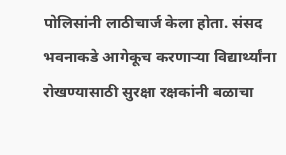पोलिसांनी लाठीचार्ज केला होता. संसद भवनाकडे आगेकूच करणाऱ्या विद्यार्थ्यांना रोखण्यासाठी सुरक्षा रक्षकांनी बळाचा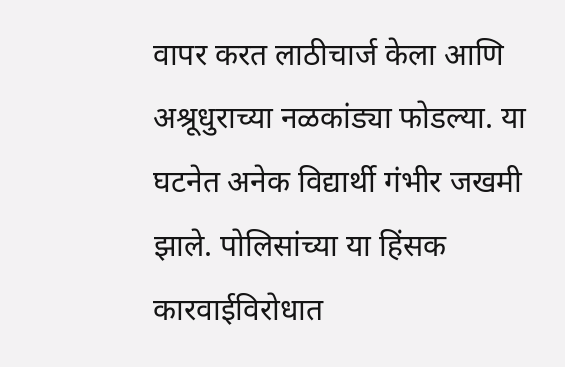वापर करत लाठीचार्ज केला आणि अश्रूधुराच्या नळकांड्या फोडल्या. या घटनेत अनेक विद्यार्थी गंभीर जखमी झाले. पोलिसांच्या या हिंसक कारवाईविरोधात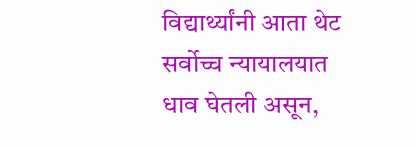विद्यार्थ्यांनी आता थेट सर्वोच्च न्यायालयात धाव घेतली असून,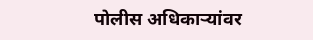पोलीस अधिकाऱ्यांवर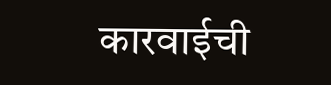कारवाईची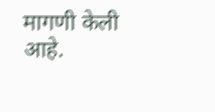मागणी केली आहे.